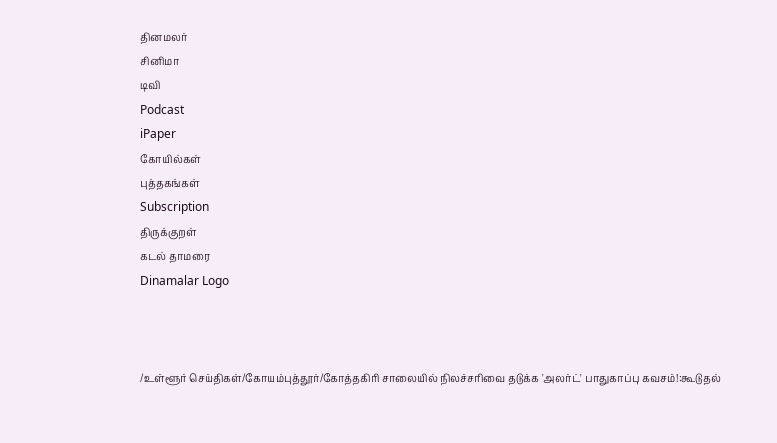தினமலர்
சினிமா
டிவி
Podcast
iPaper
கோயில்கள்
புத்தகங்கள்
Subscription
திருக்குறள்
கடல் தாமரை
Dinamalar Logo



/உள்ளூர் செய்திகள்/கோயம்புத்தூர்/கோத்தகிரி சாலையில் நிலச்சரிவை தடுக்க 'அலர்ட்' பாதுகாப்பு கவசம்!:கூடுதல்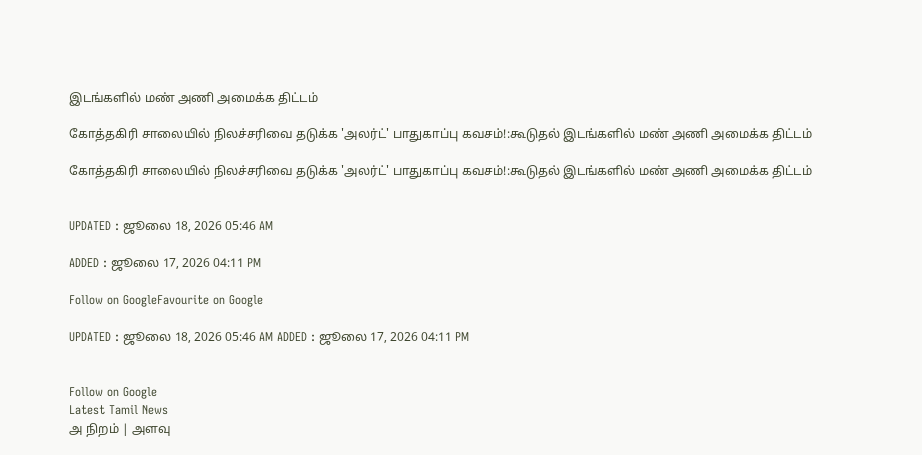இடங்களில் மண் அணி அமைக்க திட்டம்

கோத்தகிரி சாலையில் நிலச்சரிவை தடுக்க 'அலர்ட்' பாதுகாப்பு கவசம்!:கூடுதல் இடங்களில் மண் அணி அமைக்க திட்டம்

கோத்தகிரி சாலையில் நிலச்சரிவை தடுக்க 'அலர்ட்' பாதுகாப்பு கவசம்!:கூடுதல் இடங்களில் மண் அணி அமைக்க திட்டம்


UPDATED : ஜூலை 18, 2026 05:46 AM

ADDED : ஜூலை 17, 2026 04:11 PM

Follow on GoogleFavourite on Google

UPDATED : ஜூலை 18, 2026 05:46 AM ADDED : ஜூலை 17, 2026 04:11 PM


Follow on Google
Latest Tamil News
அ நிறம் | அளவு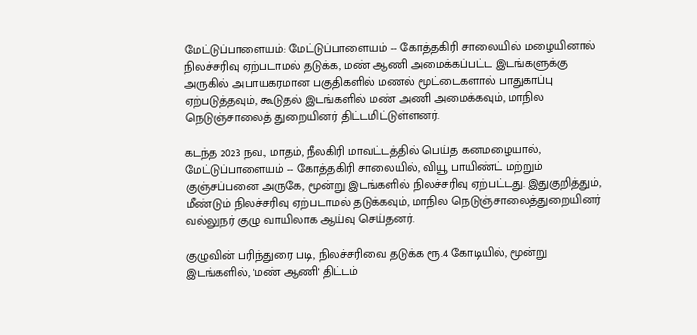மேட்டுப்பாளையம்: மேட்டுப்பாளையம் -- கோத்தகிரி சாலையில் மழையினால் நிலச்சரிவு ஏற்படாமல் தடுக்க, மண் ஆணி அமைக்கப்பட்ட இடங்களுக்கு அருகில் அபாயகரமான பகுதிகளில் மணல் மூட்டைகளால் பாதுகாப்பு ஏற்படுத்தவும், கூடுதல் இடங்களில் மண் அணி அமைக்கவும், மாநில நெடுஞ்சாலைத் துறையினர் திட்டமிட்டுள்ளனர்.

கடந்த 2023 நவ., மாதம், நீலகிரி மாவட்டத்தில் பெய்த கனமழையால், மேட்டுப்பாளையம் -- கோத்தகிரி சாலையில், வியூ பாயிண்ட் மற்றும் குஞ்சப்பனை அருகே, மூன்று இடங்களில் நிலச்சரிவு ஏற்பட்டது. இதுகுறித்தும், மீண்டும் நிலச்சரிவு ஏற்படாமல் தடுக்கவும், மாநில நெடுஞ்சாலைத்துறையினர் வல்லுநர் குழு வாயிலாக ஆய்வு செய்தனர்.

குழுவின் பரிந்துரை படி, நிலச்சரிவை தடுக்க ரூ.4 கோடியில், மூன்று இடங்களில், 'மண் ஆணி' திட்டம்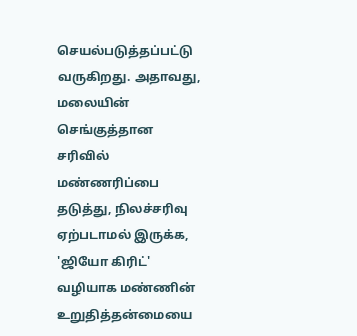செயல்படுத்தப்பட்டு வருகிறது. அதாவது, மலையின் செங்குத்தான சரிவில் மண்ணரிப்பை தடுத்து, நிலச்சரிவு ஏற்படாமல் இருக்க, 'ஜியோ கிரிட்' வழியாக மண்ணின் உறுதித்தன்மையை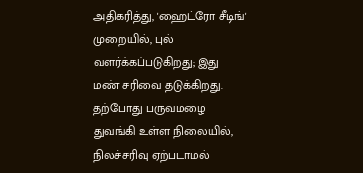அதிகரித்து, 'ஹைட்ரோ சீடிங்' முறையில், புல் வளர்க்கப்படுகிறது; இது மண் சரிவை தடுக்கிறது. தற்போது பருவமழை துவங்கி உள்ள நிலையில், நிலச்சரிவு ஏற்படாமல்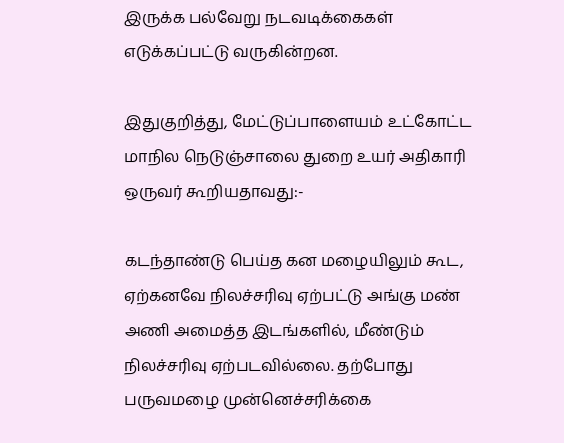இருக்க பல்வேறு நடவடிக்கைகள் எடுக்கப்பட்டு வருகின்றன.

இதுகுறித்து, மேட்டுப்பாளையம் உட்கோட்ட மாநில நெடுஞ்சாலை துறை உயர் அதிகாரி ஒருவர் கூறியதாவது:-

கடந்தாண்டு பெய்த கன மழையிலும் கூட, ஏற்கனவே நிலச்சரிவு ஏற்பட்டு அங்கு மண் அணி அமைத்த இடங்களில், மீண்டும் நிலச்சரிவு ஏற்படவில்லை. தற்போது பருவமழை முன்னெச்சரிக்கை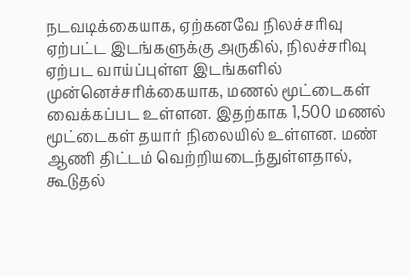நடவடிக்கையாக, ஏற்கனவே நிலச்சரிவு ஏற்பட்ட இடங்களுக்கு அருகில், நிலச்சரிவு ஏற்பட வாய்ப்புள்ள இடங்களில் முன்னெச்சரிக்கையாக, மணல் மூட்டைகள் வைக்கப்பட உள்ளன. இதற்காக 1,500 மணல் மூட்டைகள் தயார் நிலையில் உள்ளன. மண் ஆணி திட்டம் வெற்றியடைந்துள்ளதால், கூடுதல்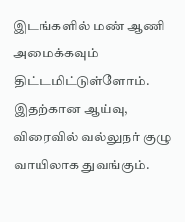இடங்களில் மண் ஆணி அமைக்கவும் திட்டமிட்டுள்ளோம். இதற்கான ஆய்வு, விரைவில் வல்லுநர் குழு வாயிலாக துவங்கும்.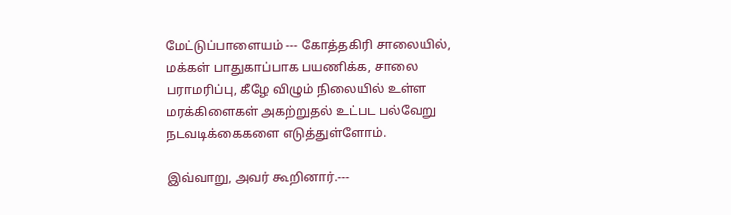மேட்டுப்பாளையம் --- கோத்தகிரி சாலையில், மக்கள் பாதுகாப்பாக பயணிக்க, சாலை பராமரிப்பு, கீழே விழும் நிலையில் உள்ள மரக்கிளைகள் அகற்றுதல் உட்பட பல்வேறு நடவடிக்கைகளை எடுத்துள்ளோம்.

இவ்வாறு, அவர் கூறினார்.---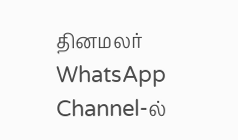தினமலர் WhatsApp Channel-ல்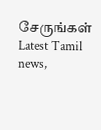சேருங்கள்
Latest Tamil news,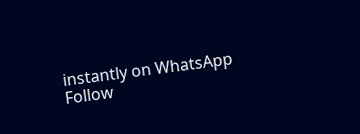instantly on WhatsApp
Follow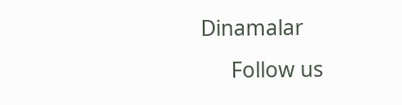Dinamalar
      Follow us